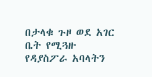በታላቁ ጉዞ ወደ አገር ቤት የሚጓዙ የዳያስፖራ አባላትን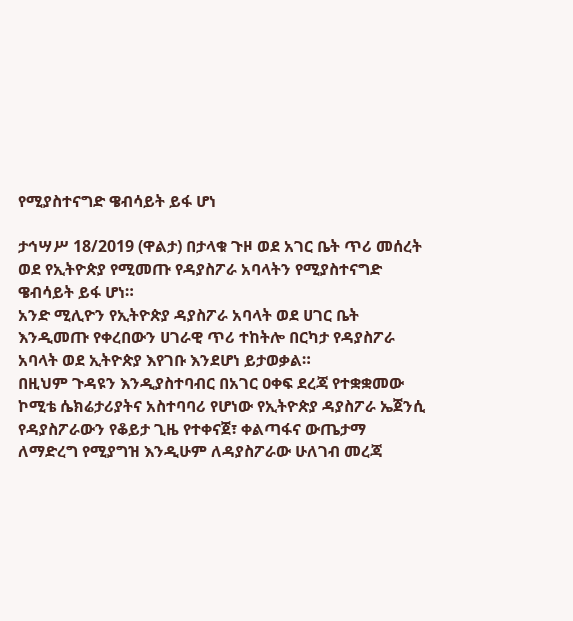የሚያስተናግድ ዌብሳይት ይፋ ሆነ

ታኅሣሥ 18/2019 (ዋልታ) በታላቁ ጉዞ ወደ አገር ቤት ጥሪ መሰረት ወደ የኢትዮጵያ የሚመጡ የዳያስፖራ አባላትን የሚያስተናግድ ዌብሳይት ይፋ ሆነ።
አንድ ሚሊዮን የኢትዮጵያ ዳያስፖራ አባላት ወደ ሀገር ቤት እንዲመጡ የቀረበውን ሀገራዊ ጥሪ ተከትሎ በርካታ የዳያስፖራ አባላት ወደ ኢትዮጵያ እየገቡ እንደሆነ ይታወቃል።
በዚህም ጉዳዩን እንዲያስተባብር በአገር ዐቀፍ ደረጃ የተቋቋመው ኮሚቴ ሴክሬታሪያትና አስተባባሪ የሆነው የኢትዮጵያ ዳያስፖራ ኤጀንሲ የዳያስፖራውን የቆይታ ጊዜ የተቀናጀ፣ ቀልጣፋና ውጤታማ ለማድረግ የሚያግዝ እንዲሁም ለዳያስፖራው ሁለገብ መረጃ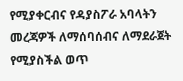የሚያቀርብና የዳያስፖራ አባላትን መረጃዎች ለማሰባሰብና ለማደራጀት የሚያስችል ወጥ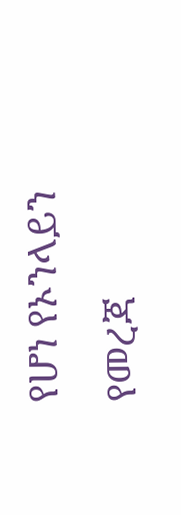የሆነ የኦንላይን የመረጃ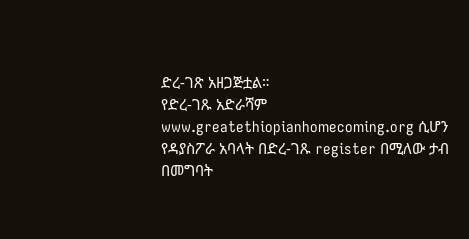ድረ-ገጽ አዘጋጅቷል።
የድረ-ገጹ አድራሻም www.greatethiopianhomecoming.org ሲሆን የዳያስፖራ አባላት በድረ-ገጹ register በሚለው ታብ በመግባት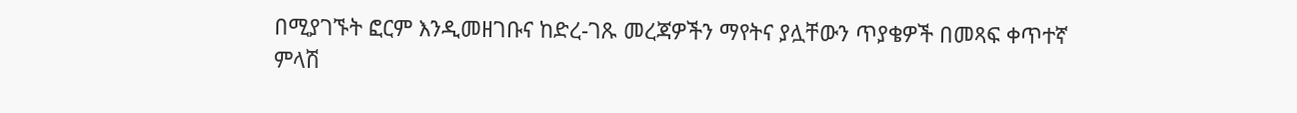በሚያገኙት ፎርም እንዲመዘገቡና ከድረ-ገጹ መረጃዎችን ማየትና ያሏቸውን ጥያቄዎች በመጻፍ ቀጥተኛ ምላሽ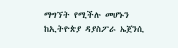ማግኘት የሚችሉ መሆኑን ከኢትዮጵያ ዳያስፖራ ኤጀንሲ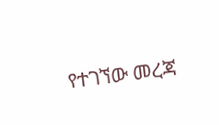የተገኘው መረጃ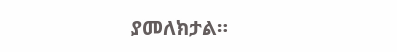ያመለክታል።